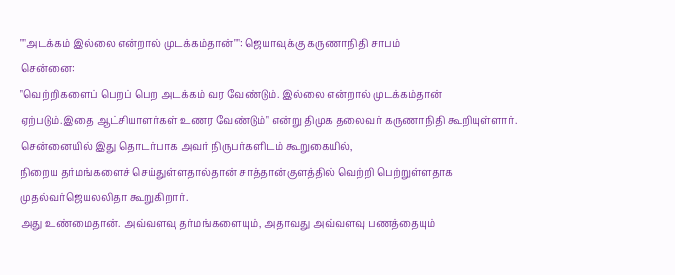""அடக்கம் இல்லை என்றால் முடக்கம்தான்"": ஜெயாவுக்கு கருணாநிதி சாபம்
சென்னை:
"வெற்றிகளைப் பெறப் பெற அடக்கம் வர வேண்டும். இல்லை என்றால் முடக்கம்தான் ஏற்படும்.இதை ஆட்சியாளர்கள் உணர வேண்டும்" என்று திமுக தலைவர் கருணாநிதி கூறியுள்ளார்.
சென்னையில் இது தொடர்பாக அவர் நிருபர்களிடம் கூறுகையில்,
நிறைய தர்மங்களைச் செய்துள்ளதால்தான் சாத்தான்குளத்தில் வெற்றி பெற்றுள்ளதாக முதல்வர்ஜெயலலிதா கூறுகிறார்.
அது உண்மைதான். அவ்வளவு தர்மங்களையும், அதாவது அவ்வளவு பணத்தையும்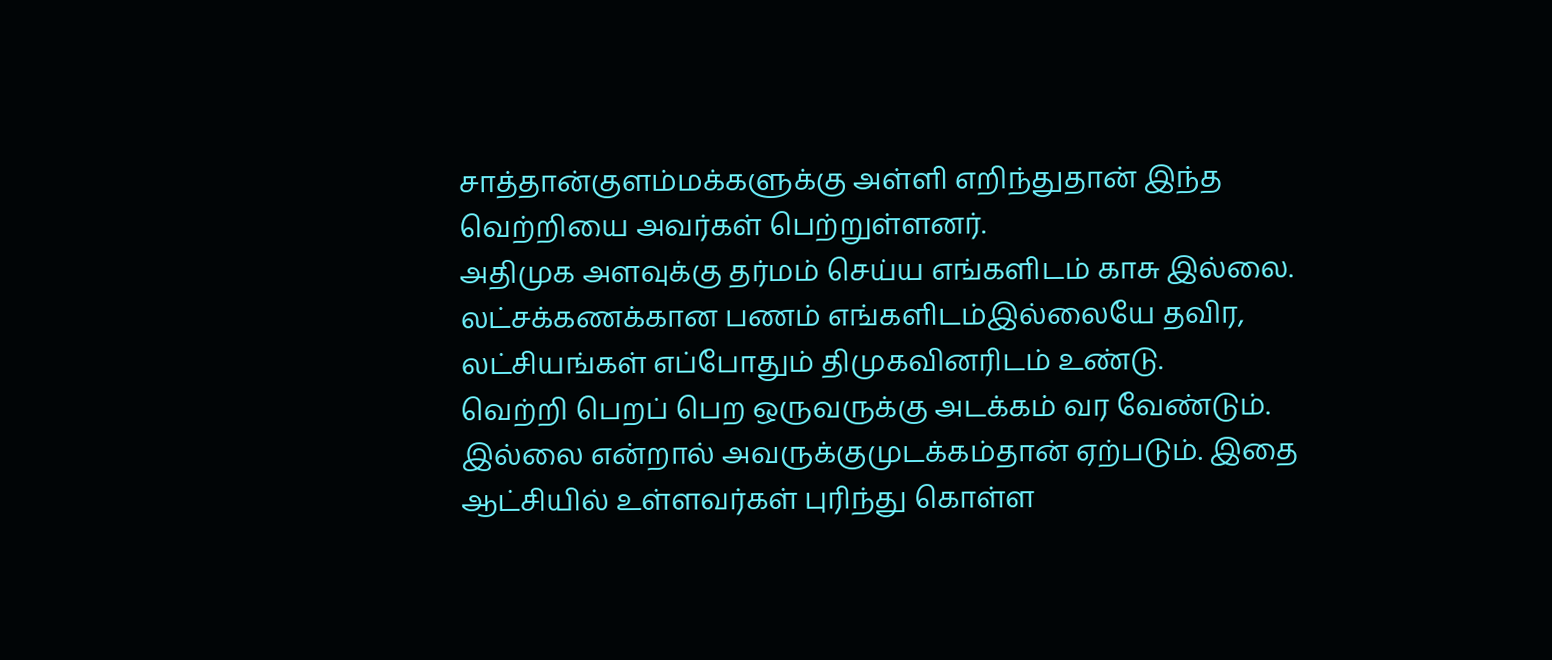சாத்தான்குளம்மக்களுக்கு அள்ளி எறிந்துதான் இந்த வெற்றியை அவர்கள் பெற்றுள்ளனர்.
அதிமுக அளவுக்கு தர்மம் செய்ய எங்களிடம் காசு இல்லை. லட்சக்கணக்கான பணம் எங்களிடம்இல்லையே தவிர, லட்சியங்கள் எப்போதும் திமுகவினரிடம் உண்டு.
வெற்றி பெறப் பெற ஒருவருக்கு அடக்கம் வர வேண்டும். இல்லை என்றால் அவருக்குமுடக்கம்தான் ஏற்படும். இதை ஆட்சியில் உள்ளவர்கள் புரிந்து கொள்ள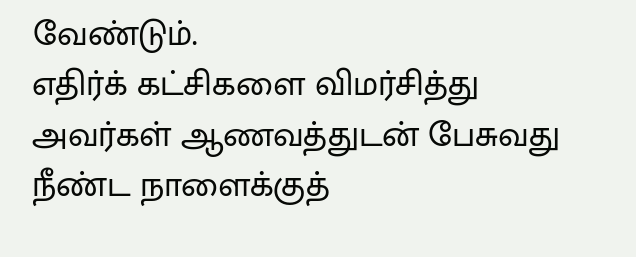வேண்டும்.
எதிர்க் கட்சிகளை விமர்சித்து அவர்கள் ஆணவத்துடன் பேசுவது நீண்ட நாளைக்குத்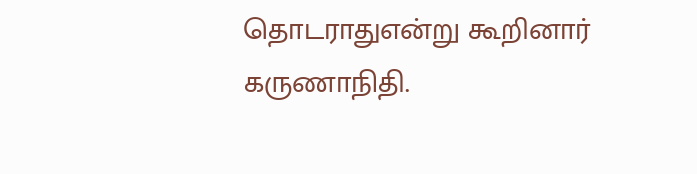தொடராதுஎன்று கூறினார் கருணாநிதி.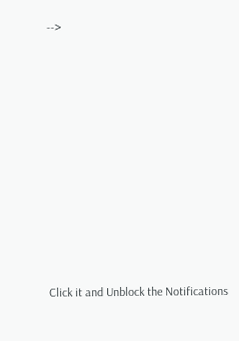-->












Click it and Unblock the Notifications